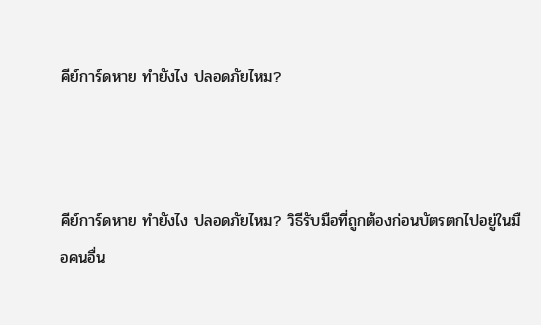คีย์การ์ดหาย ทำยังไง ปลอดภัยไหม?



คีย์การ์ดหาย ทำยังไง ปลอดภัยไหม? วิธีรับมือที่ถูกต้องก่อนบัตรตกไปอยู่ในมือคนอื่น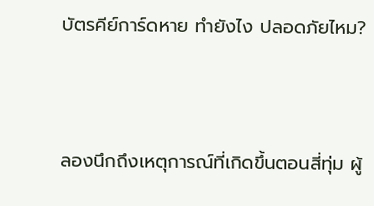บัตรคีย์การ์ดหาย ทำยังไง ปลอดภัยไหม?



ลองนึกถึงเหตุการณ์ที่เกิดขึ้นตอนสี่ทุ่ม ผู้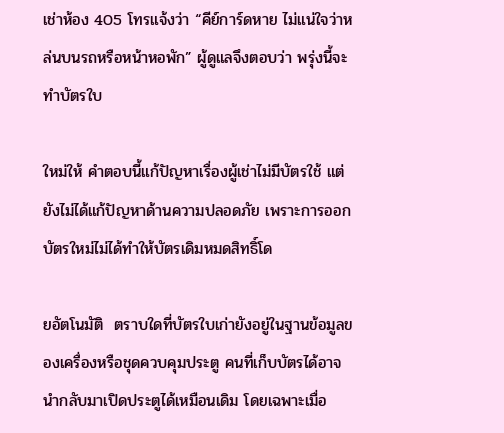เช่าห้อง 405 โทรแจ้งว่า “คีย์การ์ดหาย ไม่แน่ใจว่าหล่นบนรถหรือหน้าหอพัก” ผู้ดูแลจึงตอบว่า พรุ่งนี้จะทำบัตรใบ

ใหม่ให้ คำตอบนี้แก้ปัญหาเรื่องผู้เช่าไม่มีบัตรใช้ แต่ยังไม่ได้แก้ปัญหาด้านความปลอดภัย เพราะการออกบัตรใหม่ไม่ได้ทำให้บัตรเดิมหมดสิทธิ์โด

ยอัตโนมัติ  ตราบใดที่บัตรใบเก่ายังอยู่ในฐานข้อมูลของเครื่องหรือชุดควบคุมประตู คนที่เก็บบัตรได้อาจนำกลับมาเปิดประตูได้เหมือนเดิม โดยเฉพาะเมื่อ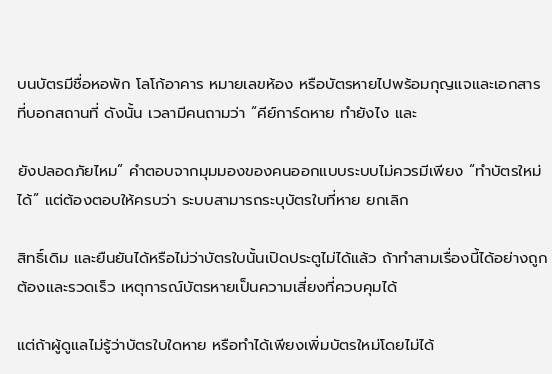บนบัตรมีชื่อหอพัก โลโก้อาคาร หมายเลขห้อง หรือบัตรหายไปพร้อมกุญแจและเอกสารที่บอกสถานที่ ดังนั้น เวลามีคนถามว่า “คีย์การ์ดหาย ทำยังไง และ

ยังปลอดภัยไหม” คำตอบจากมุมมองของคนออกแบบระบบไม่ควรมีเพียง “ทำบัตรใหม่ได้” แต่ต้องตอบให้ครบว่า ระบบสามารถระบุบัตรใบที่หาย ยกเลิก

สิทธิ์เดิม และยืนยันได้หรือไม่ว่าบัตรใบนั้นเปิดประตูไม่ได้แล้ว ถ้าทำสามเรื่องนี้ได้อย่างถูกต้องและรวดเร็ว เหตุการณ์บัตรหายเป็นความเสี่ยงที่ควบคุมได้

แต่ถ้าผู้ดูแลไม่รู้ว่าบัตรใบใดหาย หรือทำได้เพียงเพิ่มบัตรใหม่โดยไม่ได้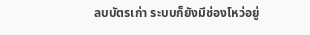ลบบัตรเก่า ระบบก็ยังมีช่องโหว่อยู่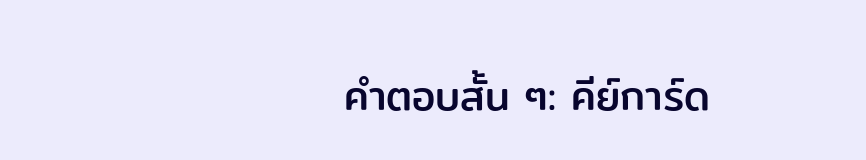คำตอบสั้น ๆ: คีย์การ์ด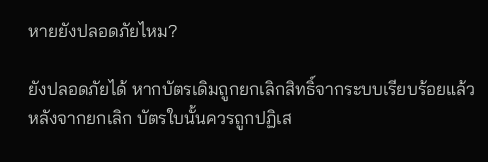หายยังปลอดภัยไหม?

ยังปลอดภัยได้ หากบัตรเดิมถูกยกเลิกสิทธิ์จากระบบเรียบร้อยแล้ว หลังจากยกเลิก บัตรใบนั้นควรถูกปฏิเส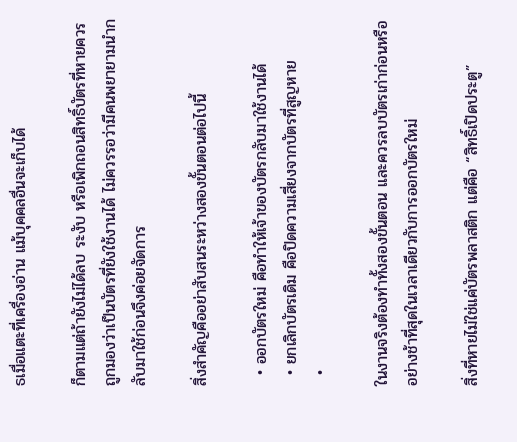ธเมื่อแตะที่เครื่องอ่าน แม้บุคคลอื่นจะเก็บได้

ก็ตามแต่ถ้ายังไม่ได้ลบ ระงับ หรือเพิกถอนสิทธิ์บัตรที่หายควรถูกมองว่าเป็นบัตรที่ยังใช้งานได้ ไม่ควรรอว่ามีคนพยายามนำกลับมาใช้ก่อนจึงค่อยจัดการ

สิ่งสำคัญคืออย่าสับสนระหว่างสองขั้นตอนต่อไปนี้

  • ออกบัตรใหม่ คือทำให้เจ้าของบัตรกลับมาใช้งานได้
  • ยกเลิกบัตรเดิม คือปิดความเสี่ยงจากบัตรที่สูญหาย
  •

ในงานจริงต้องทำทั้งสองขั้นตอน และควรลบบัตรเก่าก่อนหรืออย่างช้าที่สุดในเวลาเดียวกับการออกบัตรใหม่

สิ่งที่หายไม่ใช่แค่บัตรพลาสติก แต่คือ “สิทธิ์เปิดประตู”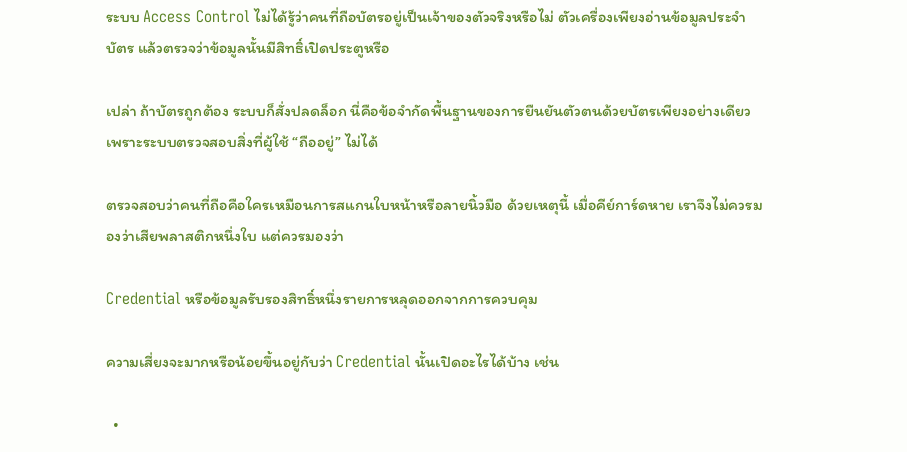ระบบ Access Control ไม่ได้รู้ว่าคนที่ถือบัตรอยู่เป็นเจ้าของตัวจริงหรือไม่ ตัวเครื่องเพียงอ่านข้อมูลประจำบัตร แล้วตรวจว่าข้อมูลนั้นมีสิทธิ์เปิดประตูหรือ

เปล่า ถ้าบัตรถูกต้อง ระบบก็สั่งปลดล็อก นี่คือข้อจำกัดพื้นฐานของการยืนยันตัวตนด้วยบัตรเพียงอย่างเดียว เพราะระบบตรวจสอบสิ่งที่ผู้ใช้ “ถืออยู่” ไม่ได้

ตรวจสอบว่าคนที่ถือคือใครเหมือนการสแกนใบหน้าหรือลายนิ้วมือ ด้วยเหตุนี้ เมื่อคีย์การ์ดหาย เราจึงไม่ควรมองว่าเสียพลาสติกหนึ่งใบ แต่ควรมองว่า

Credential หรือข้อมูลรับรองสิทธิ์หนึ่งรายการหลุดออกจากการควบคุม

ความเสี่ยงจะมากหรือน้อยขึ้นอยู่กับว่า Credential นั้นเปิดอะไรได้บ้าง เช่น

  •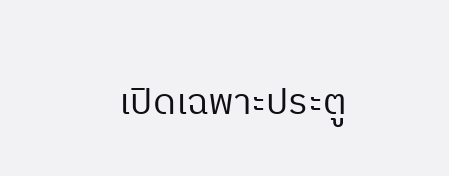เปิดเฉพาะประตู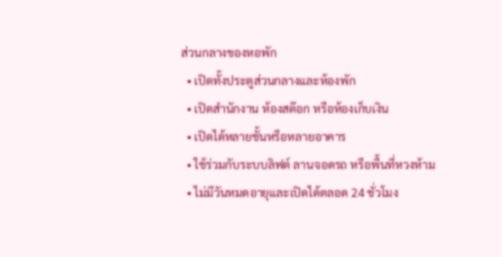ส่วนกลางของหอพัก
  • เปิดทั้งประตูส่วนกลางและห้องพัก
  • เปิดสำนักงาน ห้องสต๊อก หรือห้องเก็บเงิน
  • เปิดได้หลายชั้นหรือหลายอาคาร
  • ใช้ร่วมกับระบบลิฟต์ ลานจอดรถ หรือพื้นที่หวงห้าม
  • ไม่มีวันหมดอายุและเปิดได้ตลอด 24 ชั่วโมง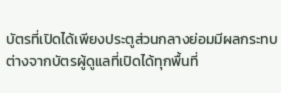บัตรที่เปิดได้เพียงประตูส่วนกลางย่อมมีผลกระทบต่างจากบัตรผู้ดูแลที่เปิดได้ทุกพื้นที่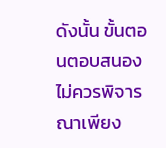ดังนั้น ขั้นตอนตอบสนองไม่ควรพิจารณาเพียง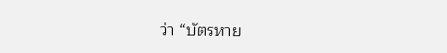ว่า “บัตรหาย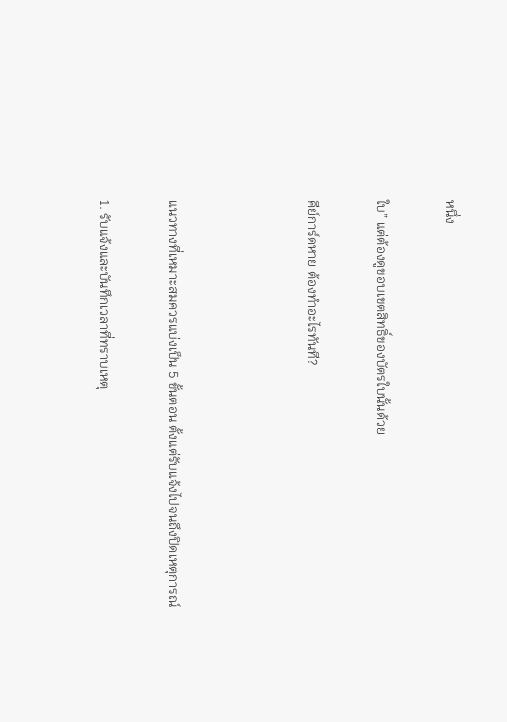หนึ่ง

ใบ” แต่ต้องดูขอบเขตสิทธิ์ของบัตรใบนั้นด้วย

คีย์การ์ดหาย ต้องทำอะไรทันที?



แนวทางที่เหมาะสมควรแบ่งเป็น 5 ขั้นตอน ตั้งแต่รับแจ้งไปจนถึงปิดเหตุการณ์

1. รับแจ้งและบันทึกเวลาที่ทราบเหตุ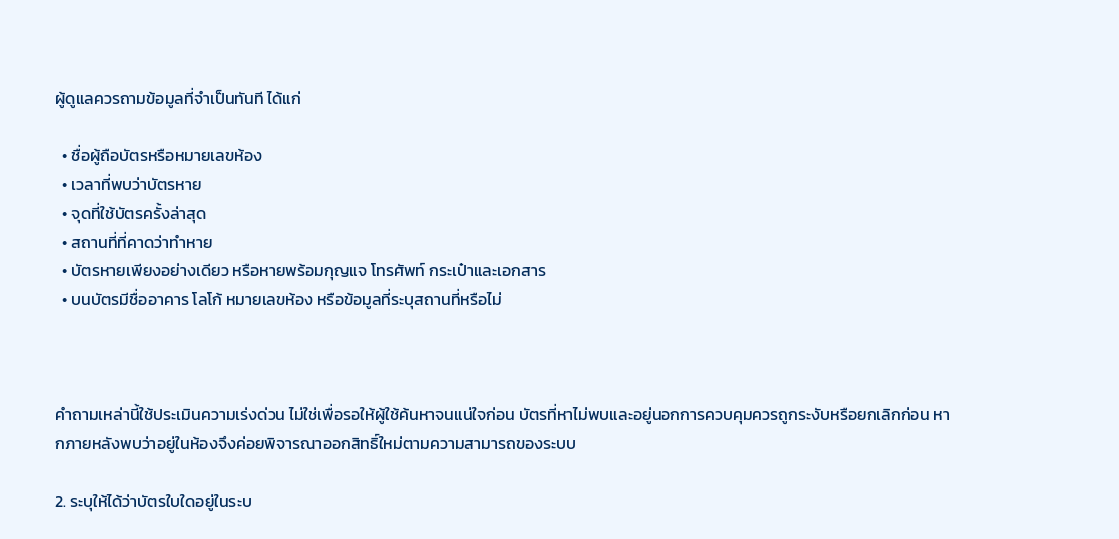ผู้ดูแลควรถามข้อมูลที่จำเป็นทันที ได้แก่

  • ชื่อผู้ถือบัตรหรือหมายเลขห้อง
  • เวลาที่พบว่าบัตรหาย
  • จุดที่ใช้บัตรครั้งล่าสุด
  • สถานที่ที่คาดว่าทำหาย
  • บัตรหายเพียงอย่างเดียว หรือหายพร้อมกุญแจ โทรศัพท์ กระเป๋าและเอกสาร
  • บนบัตรมีชื่ออาคาร โลโก้ หมายเลขห้อง หรือข้อมูลที่ระบุสถานที่หรือไม่



คำถามเหล่านี้ใช้ประเมินความเร่งด่วน ไม่ใช่เพื่อรอให้ผู้ใช้ค้นหาจนแน่ใจก่อน บัตรที่หาไม่พบและอยู่นอกการควบคุมควรถูกระงับหรือยกเลิกก่อน หากภายหลังพบว่าอยู่ในห้องจึงค่อยพิจารณาออกสิทธิ์ใหม่ตามความสามารถของระบบ

2. ระบุให้ได้ว่าบัตรใบใดอยู่ในระบ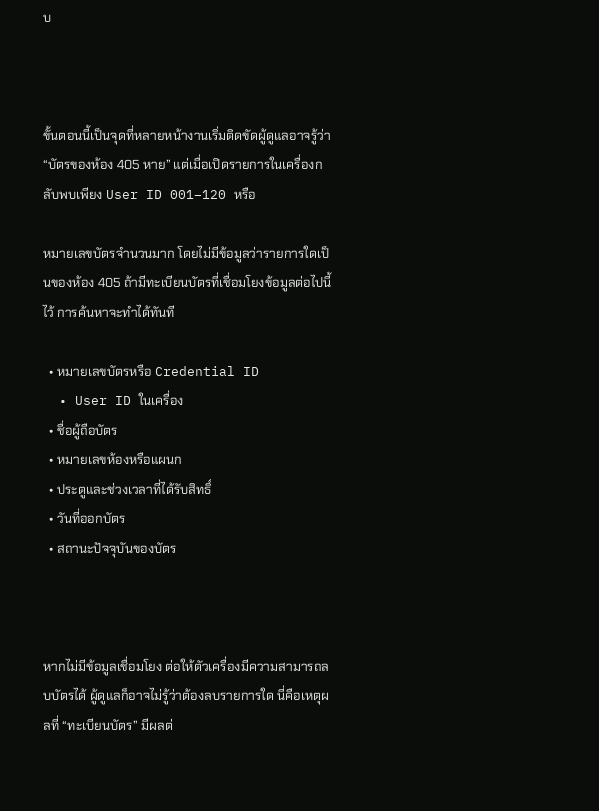บ



ขั้นตอนนี้เป็นจุดที่หลายหน้างานเริ่มติดขัดผู้ดูแลอาจรู้ว่า “บัตรของห้อง 405 หาย” แต่เมื่อเปิดรายการในเครื่องกลับพบเพียง User ID 001–120 หรือ

หมายเลขบัตรจำนวนมาก โดยไม่มีข้อมูลว่ารายการใดเป็นของห้อง 405 ถ้ามีทะเบียนบัตรที่เชื่อมโยงข้อมูลต่อไปนี้ไว้ การค้นหาจะทำได้ทันที

  • หมายเลขบัตรหรือ Credential ID
  • User ID ในเครื่อง
  • ชื่อผู้ถือบัตร
  • หมายเลขห้องหรือแผนก
  • ประตูและช่วงเวลาที่ได้รับสิทธิ์
  • วันที่ออกบัตร
  • สถานะปัจจุบันของบัตร



หากไม่มีข้อมูลเชื่อมโยง ต่อให้ตัวเครื่องมีความสามารถลบบัตรได้ ผู้ดูแลก็อาจไม่รู้ว่าต้องลบรายการใด นี่คือเหตุผลที่ “ทะเบียนบัตร” มีผลต่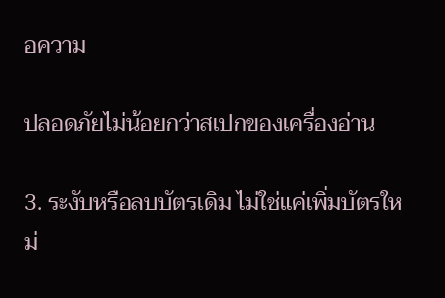อความ

ปลอดภัยไม่น้อยกว่าสเปกของเครื่องอ่าน

3. ระงับหรือลบบัตรเดิม ไม่ใช่แค่เพิ่มบัตรใหม่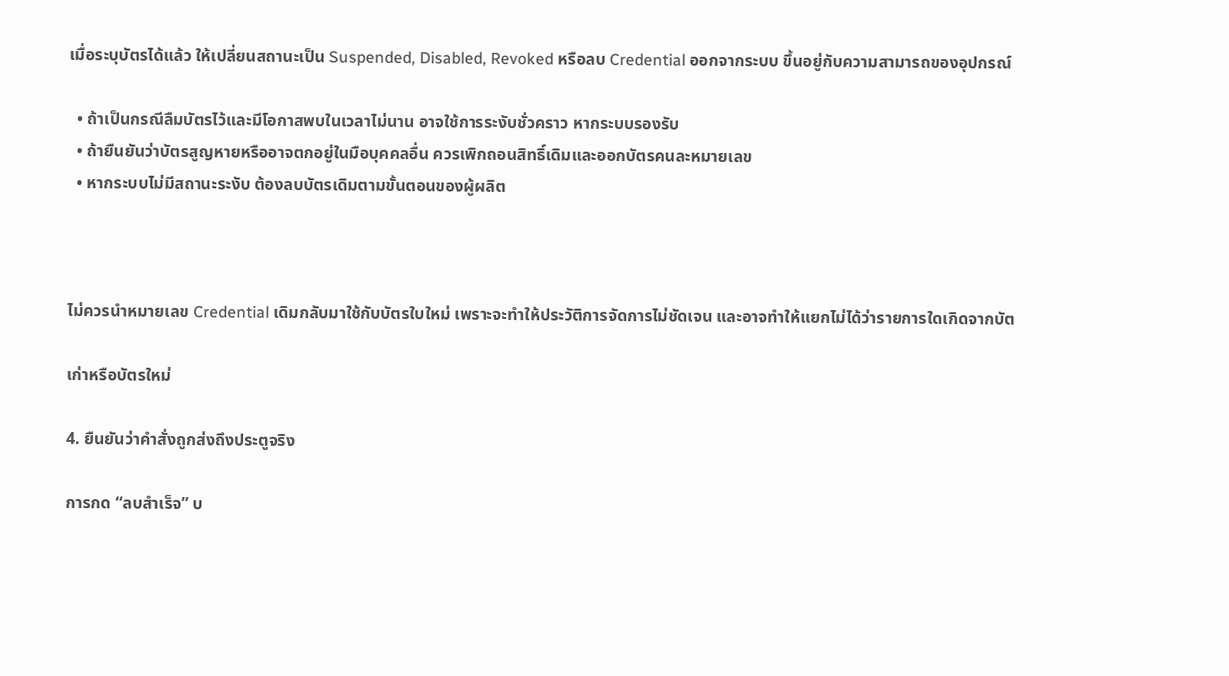เมื่อระบุบัตรได้แล้ว ให้เปลี่ยนสถานะเป็น Suspended, Disabled, Revoked หรือลบ Credential ออกจากระบบ ขึ้นอยู่กับความสามารถของอุปกรณ์

  • ถ้าเป็นกรณีลืมบัตรไว้และมีโอกาสพบในเวลาไม่นาน อาจใช้การระงับชั่วคราว หากระบบรองรับ
  • ถ้ายืนยันว่าบัตรสูญหายหรืออาจตกอยู่ในมือบุคคลอื่น ควรเพิกถอนสิทธิ์เดิมและออกบัตรคนละหมายเลข
  • หากระบบไม่มีสถานะระงับ ต้องลบบัตรเดิมตามขั้นตอนของผู้ผลิต



ไม่ควรนำหมายเลข Credential เดิมกลับมาใช้กับบัตรใบใหม่ เพราะจะทำให้ประวัติการจัดการไม่ชัดเจน และอาจทำให้แยกไม่ได้ว่ารายการใดเกิดจากบัต

เก่าหรือบัตรใหม่

4. ยืนยันว่าคำสั่งถูกส่งถึงประตูจริง

การกด “ลบสำเร็จ” บ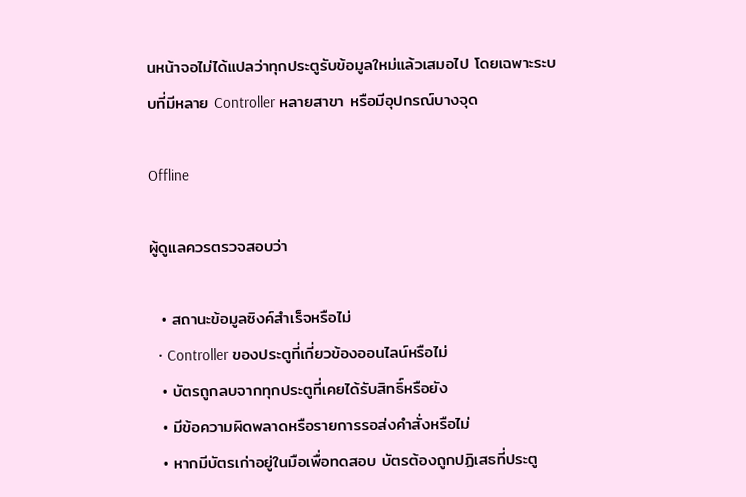นหน้าจอไม่ได้แปลว่าทุกประตูรับข้อมูลใหม่แล้วเสมอไป โดยเฉพาะระบบที่มีหลาย Controller หลายสาขา หรือมีอุปกรณ์บางจุด

Offline

ผู้ดูแลควรตรวจสอบว่า

  • สถานะข้อมูลซิงค์สำเร็จหรือไม่
  • Controller ของประตูที่เกี่ยวข้องออนไลน์หรือไม่
  • บัตรถูกลบจากทุกประตูที่เคยได้รับสิทธิ์หรือยัง
  • มีข้อความผิดพลาดหรือรายการรอส่งคำสั่งหรือไม่
  • หากมีบัตรเก่าอยู่ในมือเพื่อทดสอบ บัตรต้องถูกปฏิเสธที่ประตู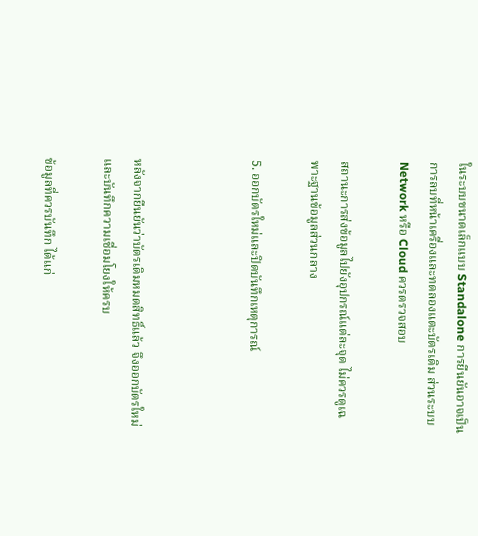ในระบบขนาดเล็กแบบ Standalone การยืนยันอาจเป็นการลบที่หน้าเครื่องและทดลองแตะบัตรเดิม ส่วนระบบ Network หรือ Cloud ควรตรวจสอบ

สถานะการส่งข้อมูลไปยังอุปกรณ์แต่ละจุด ไม่ควรดูเฉพาะฐานข้อมูลส่วนกลาง

5. ออกบัตรใหม่และปิดบันทึกเหตุการณ์



หลังจากยืนยันว่าบัตรเดิมหมดสิทธิ์แล้ว จึงออกบัตรใหม่และบันทึกความเชื่อมโยงให้ครบ

ข้อมูลที่ควรบันทึก ได้แก่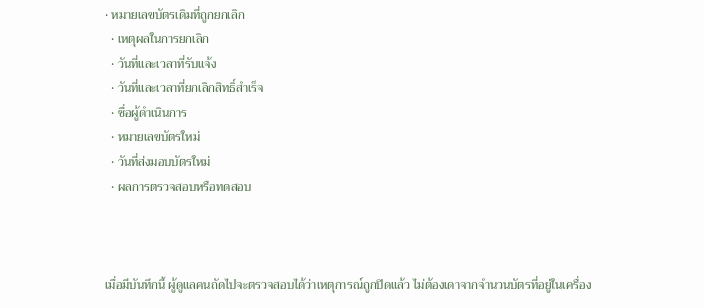• หมายเลขบัตรเดิมที่ถูกยกเลิก
  • เหตุผลในการยกเลิก
  • วันที่และเวลาที่รับแจ้ง
  • วันที่และเวลาที่ยกเลิกสิทธิ์สำเร็จ
  • ชื่อผู้ดำเนินการ
  • หมายเลขบัตรใหม่
  • วันที่ส่งมอบบัตรใหม่
  • ผลการตรวจสอบหรือทดสอบ



เมื่อมีบันทึกนี้ ผู้ดูแลคนถัดไปจะตรวจสอบได้ว่าเหตุการณ์ถูกปิดแล้ว ไม่ต้องเดาจากจำนวนบัตรที่อยู่ในเครื่อง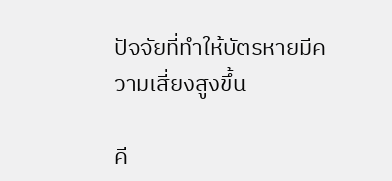ปัจจัยที่ทำให้บัตรหายมีความเสี่ยงสูงขึ้น

คี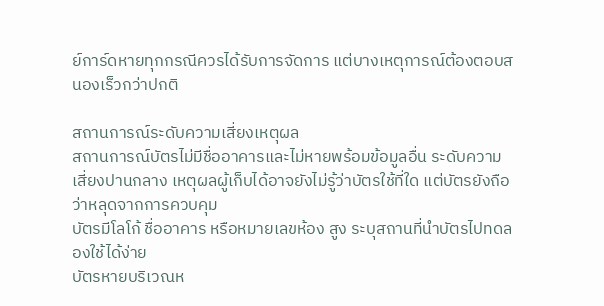ย์การ์ดหายทุกกรณีควรได้รับการจัดการ แต่บางเหตุการณ์ต้องตอบสนองเร็วกว่าปกติ

สถานการณ์ระดับความเสี่ยงเหตุผล
สถานการณ์บัตรไม่มีชื่ออาคารและไม่หายพร้อมข้อมูลอื่น ระดับความเสี่ยงปานกลาง เหตุผลผู้เก็บได้อาจยังไม่รู้ว่าบัตรใช้ที่ใด แต่บัตรยังถือว่าหลุดจากการควบคุม
บัตรมีโลโก้ ชื่ออาคาร หรือหมายเลขห้อง สูง ระบุสถานที่นำบัตรไปทดลองใช้ได้ง่าย
บัตรหายบริเวณห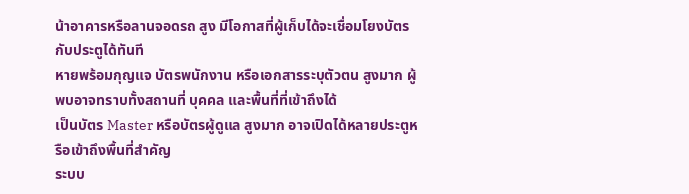น้าอาคารหรือลานจอดรถ สูง มีโอกาสที่ผู้เก็บได้จะเชื่อมโยงบัตรกับประตูได้ทันที
หายพร้อมกุญแจ บัตรพนักงาน หรือเอกสารระบุตัวตน สูงมาก ผู้พบอาจทราบทั้งสถานที่ บุคคล และพื้นที่ที่เข้าถึงได้
เป็นบัตร Master หรือบัตรผู้ดูแล สูงมาก อาจเปิดได้หลายประตูหรือเข้าถึงพื้นที่สำคัญ
ระบบ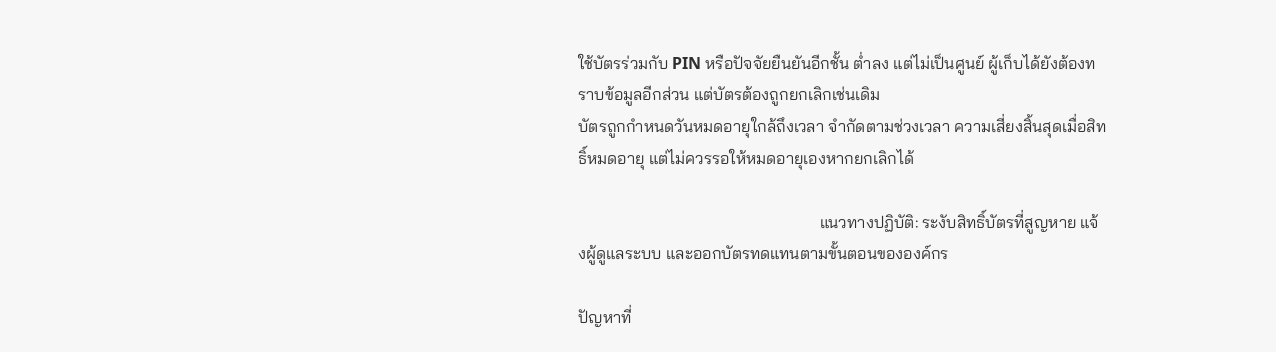ใช้บัตรร่วมกับ PIN หรือปัจจัยยืนยันอีกชั้น ต่ำลง แต่ไม่เป็นศูนย์ ผู้เก็บได้ยังต้องทราบข้อมูลอีกส่วน แต่บัตรต้องถูกยกเลิกเช่นเดิม
บัตรถูกกำหนดวันหมดอายุใกล้ถึงเวลา จำกัดตามช่วงเวลา ความเสี่ยงสิ้นสุดเมื่อสิทธิ์หมดอายุ แต่ไม่ควรรอให้หมดอายุเองหากยกเลิกได้

                                                          แนวทางปฏิบัติ: ระงับสิทธิ์บัตรที่สูญหาย แจ้งผู้ดูแลระบบ และออกบัตรทดแทนตามขั้นตอนขององค์กร

ปัญหาที่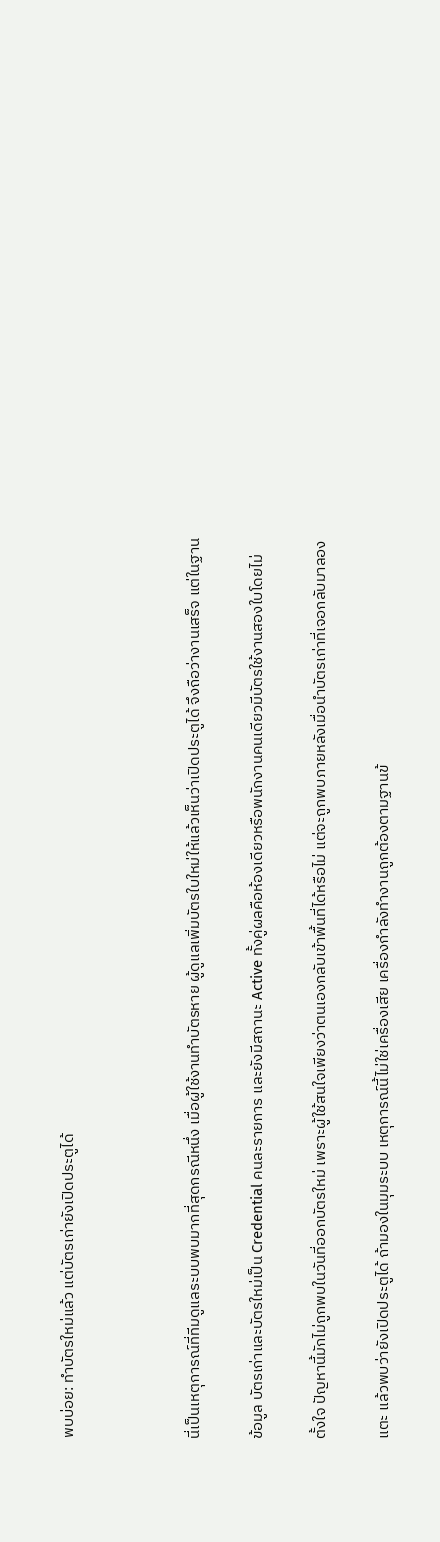พบบ่อย: ทำบัตรใหม่แล้ว แต่บัตรเก่ายังเปิดประตูได้



นี่เป็นเหตุการณ์ที่ทีมดูแลระบบพบมากที่สุดกรณีหนึ่ง เมื่อผู้ใช้งานทำบัตรหาย ผู้ดูแลเพิ่มบัตรใบใหม่ให้แล้วเห็นว่าเปิดประตูได้ จึงถือว่างานเสร็จ แต่ในฐาน

ข้อมูล บัตรเก่าและบัตรใหม่เป็น Credential คนละรายการ และยังมีสถานะ Active ทั้งคู่ผลคือห้องเดียวหรือพนักงานคนเดียวมีบัตรใช้งานสองใบโดยไม่

ตั้งใจ ปัญหานี้มักไม่ถูกพบในวันที่ออกบัตรใหม่ เพราะผู้ใช้สนใจเพียงว่าตนเองกลับเข้าพื้นที่ได้หรือไม่ แต่จะถูกพบภายหลังเมื่อนำบัตรเก่าที่เจอกลับมาลอง

แตะ แล้วพบว่ายังเปิดประตูได้ ถ้ามองในมุมระบบ เหตุการณ์นี้ไม่ใช่เครื่องเสีย เครื่องกำลังทำงานถูกต้องตามฐานข้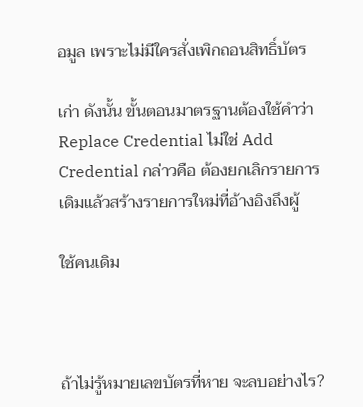อมูล เพราะไม่มีใครสั่งเพิกถอนสิทธิ์บัตร

เก่า ดังนั้น ขั้นตอนมาตรฐานต้องใช้คำว่า Replace Credential ไม่ใช่ Add Credential กล่าวคือ ต้องยกเลิกรายการเดิมแล้วสร้างรายการใหม่ที่อ้างอิงถึงผู้

ใช้คนเดิม



ถ้าไม่รู้หมายเลขบัตรที่หาย จะลบอย่างไร?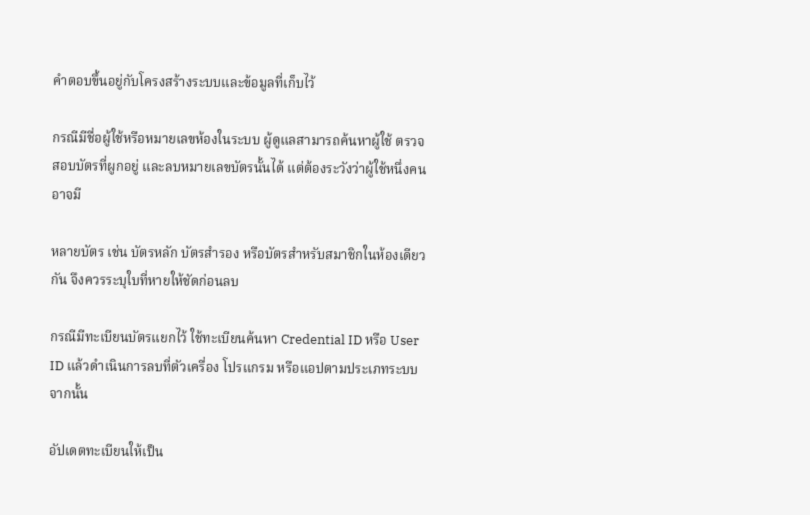คำตอบขึ้นอยู่กับโครงสร้างระบบและข้อมูลที่เก็บไว้

กรณีมีชื่อผู้ใช้หรือหมายเลขห้องในระบบ ผู้ดูแลสามารถค้นหาผู้ใช้ ตรวจสอบบัตรที่ผูกอยู่ และลบหมายเลขบัตรนั้นได้ แต่ต้องระวังว่าผู้ใช้หนึ่งคนอาจมี

หลายบัตร เช่น บัตรหลัก บัตรสำรอง หรือบัตรสำหรับสมาชิกในห้องเดียวกัน จึงควรระบุใบที่หายให้ชัดก่อนลบ

กรณีมีทะเบียนบัตรแยกไว้ ใช้ทะเบียนค้นหา Credential ID หรือ User ID แล้วดำเนินการลบที่ตัวเครื่อง โปรแกรม หรือแอปตามประเภทระบบ จากนั้น

อัปเดตทะเบียนให้เป็น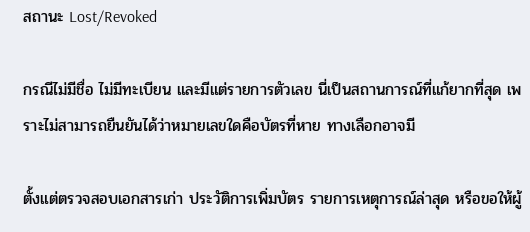สถานะ Lost/Revoked

กรณีไม่มีชื่อ ไม่มีทะเบียน และมีแต่รายการตัวเลข นี่เป็นสถานการณ์ที่แก้ยากที่สุด เพราะไม่สามารถยืนยันได้ว่าหมายเลขใดคือบัตรที่หาย ทางเลือกอาจมี

ตั้งแต่ตรวจสอบเอกสารเก่า ประวัติการเพิ่มบัตร รายการเหตุการณ์ล่าสุด หรือขอให้ผู้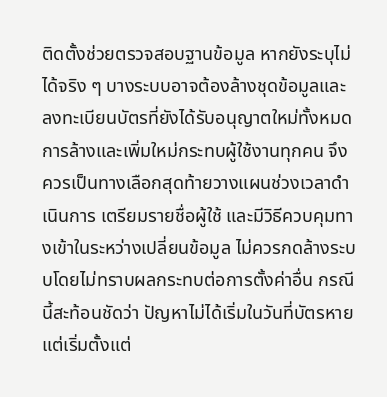ติดตั้งช่วยตรวจสอบฐานข้อมูล หากยังระบุไม่ได้จริง ๆ บางระบบอาจต้องล้างชุดข้อมูลและลงทะเบียนบัตรที่ยังได้รับอนุญาตใหม่ทั้งหมด การล้างและเพิ่มใหม่กระทบผู้ใช้งานทุกคน จึงควรเป็นทางเลือกสุดท้ายวางแผนช่วงเวลาดำเนินการ เตรียมรายชื่อผู้ใช้ และมีวิธีควบคุมทางเข้าในระหว่างเปลี่ยนข้อมูล ไม่ควรกดล้างระบบโดยไม่ทราบผลกระทบต่อการตั้งค่าอื่น กรณีนี้สะท้อนชัดว่า ปัญหาไม่ได้เริ่มในวันที่บัตรหาย แต่เริ่มตั้งแต่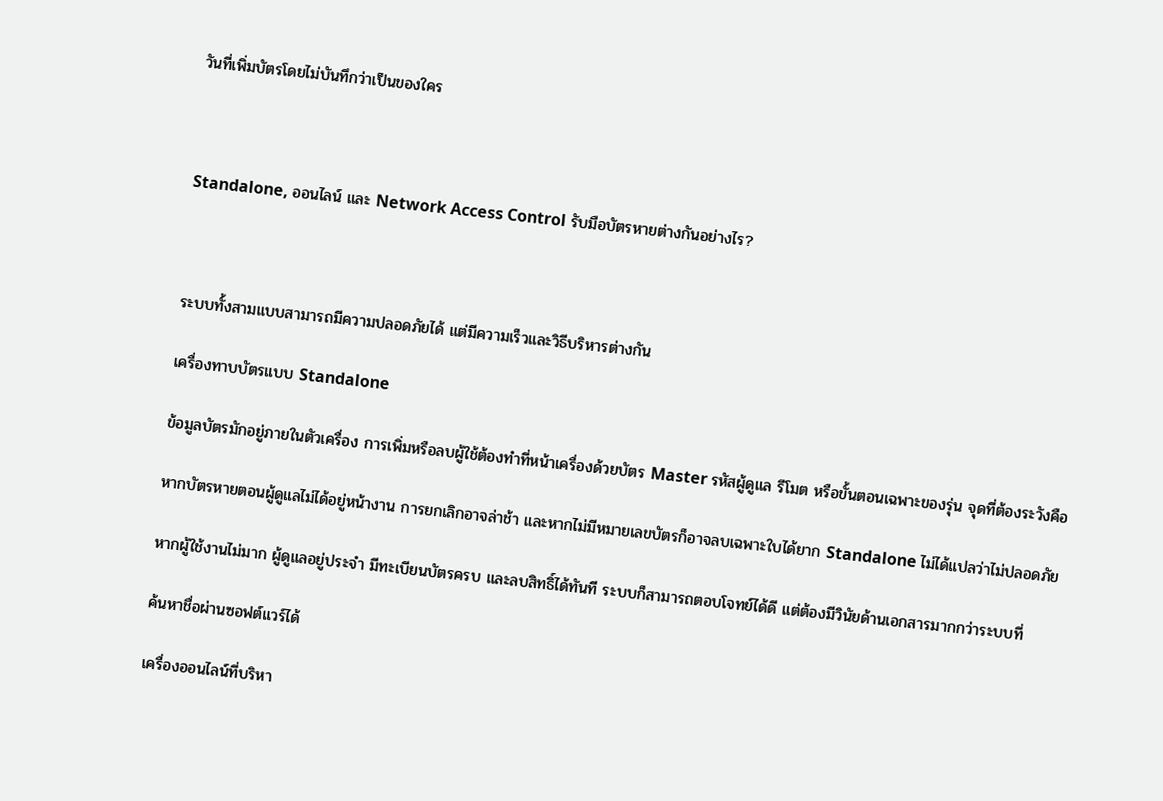วันที่เพิ่มบัตรโดยไม่บันทึกว่าเป็นของใคร



Standalone, ออนไลน์ และ Network Access Control รับมือบัตรหายต่างกันอย่างไร?



ระบบทั้งสามแบบสามารถมีความปลอดภัยได้ แต่มีความเร็วและวิธีบริหารต่างกัน

เครื่องทาบบัตรแบบ Standalone

ข้อมูลบัตรมักอยู่ภายในตัวเครื่อง การเพิ่มหรือลบผู้ใช้ต้องทำที่หน้าเครื่องด้วยบัตร Master รหัสผู้ดูแล รีโมต หรือขั้นตอนเฉพาะของรุ่น จุดที่ต้องระวังคือ

หากบัตรหายตอนผู้ดูแลไม่ได้อยู่หน้างาน การยกเลิกอาจล่าช้า และหากไม่มีหมายเลขบัตรก็อาจลบเฉพาะใบได้ยาก Standalone ไม่ได้แปลว่าไม่ปลอดภัย

หากผู้ใช้งานไม่มาก ผู้ดูแลอยู่ประจำ มีทะเบียนบัตรครบ และลบสิทธิ์ได้ทันที ระบบก็สามารถตอบโจทย์ได้ดี แต่ต้องมีวินัยด้านเอกสารมากกว่าระบบที่

ค้นหาชื่อผ่านซอฟต์แวร์ได้

เครื่องออนไลน์ที่บริหา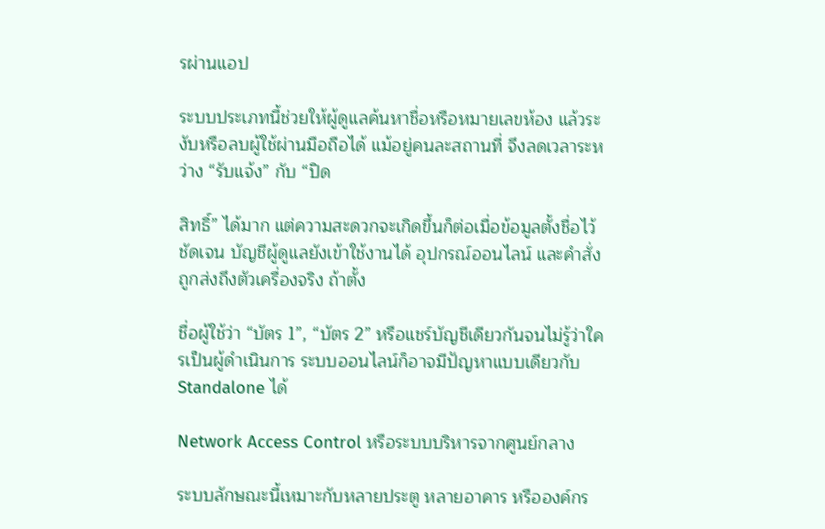รผ่านแอป

ระบบประเภทนี้ช่วยให้ผู้ดูแลค้นหาชื่อหรือหมายเลขห้อง แล้วระงับหรือลบผู้ใช้ผ่านมือถือได้ แม้อยู่คนละสถานที่ จึงลดเวลาระหว่าง “รับแจ้ง” กับ “ปิด

สิทธิ์” ได้มาก แต่ความสะดวกจะเกิดขึ้นก็ต่อเมื่อข้อมูลตั้งชื่อไว้ชัดเจน บัญชีผู้ดูแลยังเข้าใช้งานได้ อุปกรณ์ออนไลน์ และคำสั่งถูกส่งถึงตัวเครื่องจริง ถ้าตั้ง

ชื่อผู้ใช้ว่า “บัตร 1”, “บัตร 2” หรือแชร์บัญชีเดียวกันจนไม่รู้ว่าใครเป็นผู้ดำเนินการ ระบบออนไลน์ก็อาจมีปัญหาแบบเดียวกับ Standalone ได้

Network Access Control หรือระบบบริหารจากศูนย์กลาง

ระบบลักษณะนี้เหมาะกับหลายประตู หลายอาคาร หรือองค์กร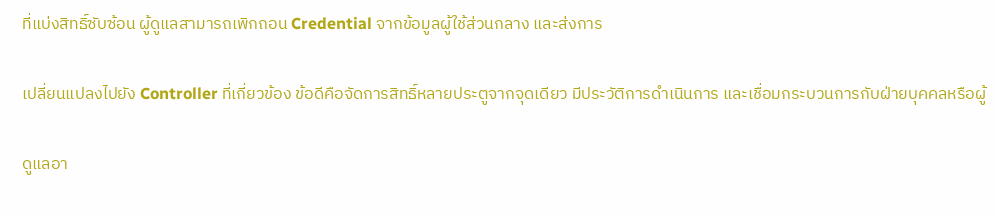ที่แบ่งสิทธิ์ซับซ้อน ผู้ดูแลสามารถเพิกถอน Credential จากข้อมูลผู้ใช้ส่วนกลาง และส่งการ

เปลี่ยนแปลงไปยัง Controller ที่เกี่ยวข้อง ข้อดีคือจัดการสิทธิ์หลายประตูจากจุดเดียว มีประวัติการดำเนินการ และเชื่อมกระบวนการกับฝ่ายบุคคลหรือผู้

ดูแลอา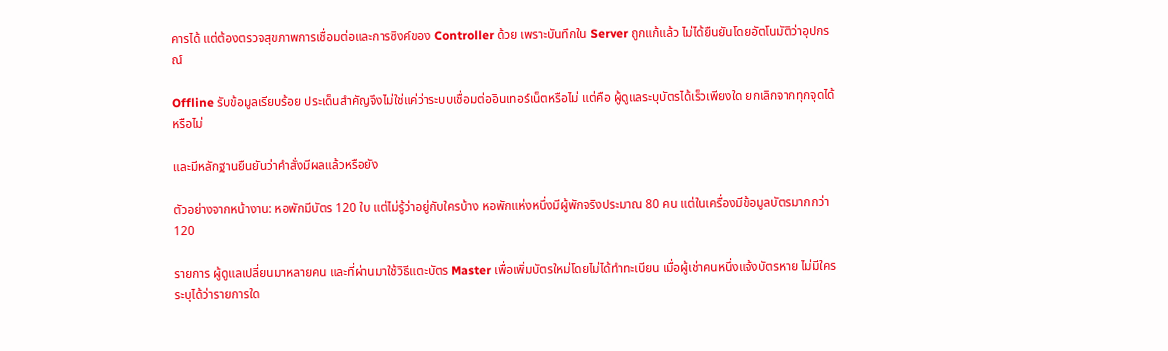คารได้ แต่ต้องตรวจสุขภาพการเชื่อมต่อและการซิงค์ของ Controller ด้วย เพราะบันทึกใน Server ถูกแก้แล้ว ไม่ได้ยืนยันโดยอัตโนมัติว่าอุปกรณ์

Offline รับข้อมูลเรียบร้อย ประเด็นสำคัญจึงไม่ใช่แค่ว่าระบบเชื่อมต่ออินเทอร์เน็ตหรือไม่ แต่คือ ผู้ดูแลระบุบัตรได้เร็วเพียงใด ยกเลิกจากทุกจุดได้หรือไม่

และมีหลักฐานยืนยันว่าคำสั่งมีผลแล้วหรือยัง

ตัวอย่างจากหน้างาน: หอพักมีบัตร 120 ใบ แต่ไม่รู้ว่าอยู่กับใครบ้าง หอพักแห่งหนึ่งมีผู้พักจริงประมาณ 80 คน แต่ในเครื่องมีข้อมูลบัตรมากกว่า 120

รายการ ผู้ดูแลเปลี่ยนมาหลายคน และที่ผ่านมาใช้วิธีแตะบัตร Master เพื่อเพิ่มบัตรใหม่โดยไม่ได้ทำทะเบียน เมื่อผู้เช่าคนหนึ่งแจ้งบัตรหาย ไม่มีใครระบุได้ว่ารายการใด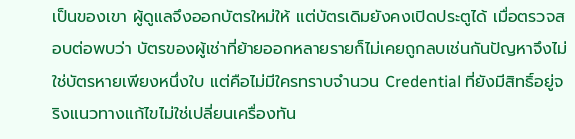เป็นของเขา ผู้ดูแลจึงออกบัตรใหม่ให้ แต่บัตรเดิมยังคงเปิดประตูได้ เมื่อตรวจสอบต่อพบว่า บัตรของผู้เช่าที่ย้ายออกหลายรายก็ไม่เคยถูกลบเช่นกันปัญหาจึงไม่ใช่บัตรหายเพียงหนึ่งใบ แต่คือไม่มีใครทราบจำนวน Credential ที่ยังมีสิทธิ์อยู่จริงแนวทางแก้ไขไม่ใช่เปลี่ยนเครื่องทัน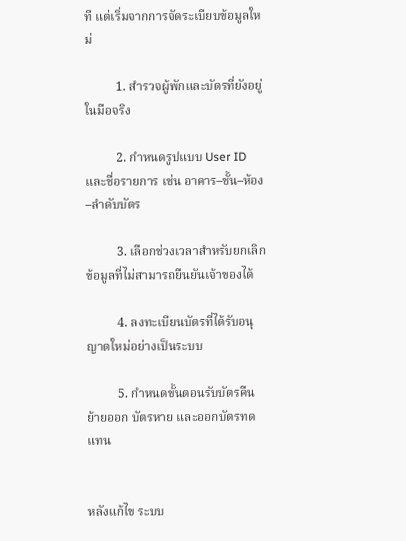ที แต่เริ่มจากการจัดระเบียบข้อมูลใหม่

          1. สำรวจผู้พักและบัตรที่ยังอยู่ในมือจริง

          2. กำหนดรูปแบบ User ID และชื่อรายการ เช่น อาคาร–ชั้น–ห้อง–ลำดับบัตร

          3. เลือกช่วงเวลาสำหรับยกเลิกข้อมูลที่ไม่สามารถยืนยันเจ้าของได้

          4. ลงทะเบียนบัตรที่ได้รับอนุญาตใหม่อย่างเป็นระบบ

          5. กำหนดขั้นตอนรับบัตรคืน ย้ายออก บัตรหาย และออกบัตรทดแทน


หลังแก้ไข ระบบ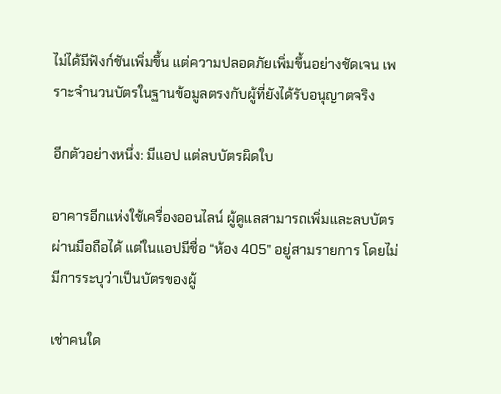ไม่ได้มีฟังก์ชันเพิ่มขึ้น แต่ความปลอดภัยเพิ่มขึ้นอย่างชัดเจน เพราะจำนวนบัตรในฐานข้อมูลตรงกับผู้ที่ยังได้รับอนุญาตจริง

อีกตัวอย่างหนึ่ง: มีแอป แต่ลบบัตรผิดใบ

อาคารอีกแห่งใช้เครื่องออนไลน์ ผู้ดูแลสามารถเพิ่มและลบบัตรผ่านมือถือได้ แต่ในแอปมีชื่อ “ห้อง 405” อยู่สามรายการ โดยไม่มีการระบุว่าเป็นบัตรของผู้

เช่าคนใด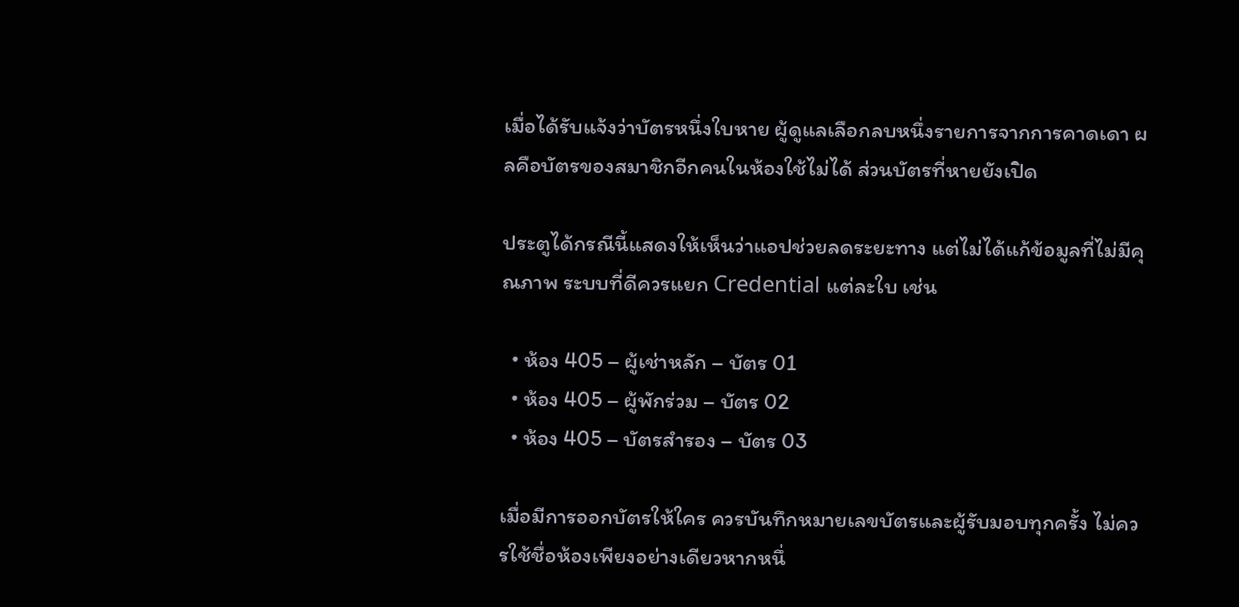เมื่อได้รับแจ้งว่าบัตรหนึ่งใบหาย ผู้ดูแลเลือกลบหนึ่งรายการจากการคาดเดา ผลคือบัตรของสมาชิกอีกคนในห้องใช้ไม่ได้ ส่วนบัตรที่หายยังเปิด

ประตูได้กรณีนี้แสดงให้เห็นว่าแอปช่วยลดระยะทาง แต่ไม่ได้แก้ข้อมูลที่ไม่มีคุณภาพ ระบบที่ดีควรแยก Credential แต่ละใบ เช่น

  • ห้อง 405 – ผู้เช่าหลัก – บัตร 01
  • ห้อง 405 – ผู้พักร่วม – บัตร 02
  • ห้อง 405 – บัตรสำรอง – บัตร 03

เมื่อมีการออกบัตรให้ใคร ควรบันทึกหมายเลขบัตรและผู้รับมอบทุกครั้ง ไม่ควรใช้ชื่อห้องเพียงอย่างเดียวหากหนึ่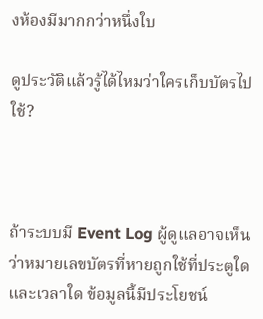งห้องมีมากกว่าหนึ่งใบ

ดูประวัติแล้วรู้ได้ไหมว่าใครเก็บบัตรไปใช้?



ถ้าระบบมี Event Log ผู้ดูแลอาจเห็นว่าหมายเลขบัตรที่หายถูกใช้ที่ประตูใดและเวลาใด ข้อมูลนี้มีประโยชน์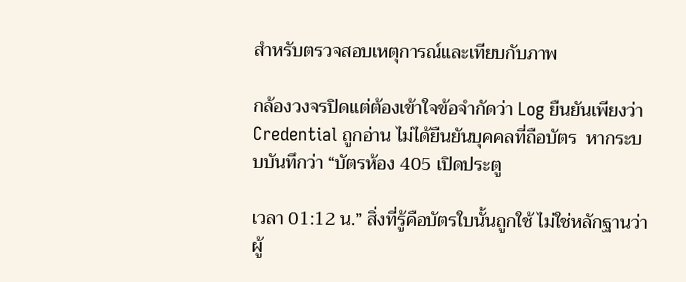สำหรับตรวจสอบเหตุการณ์และเทียบกับภาพ

กล้องวงจรปิดแต่ต้องเข้าใจข้อจำกัดว่า Log ยืนยันเพียงว่า Credential ถูกอ่าน ไม่ได้ยืนยันบุคคลที่ถือบัตร  หากระบบบันทึกว่า “บัตรห้อง 405 เปิดประตู

เวลา 01:12 น.” สิ่งที่รู้คือบัตรใบนั้นถูกใช้ ไม่ใช่หลักฐานว่าผู้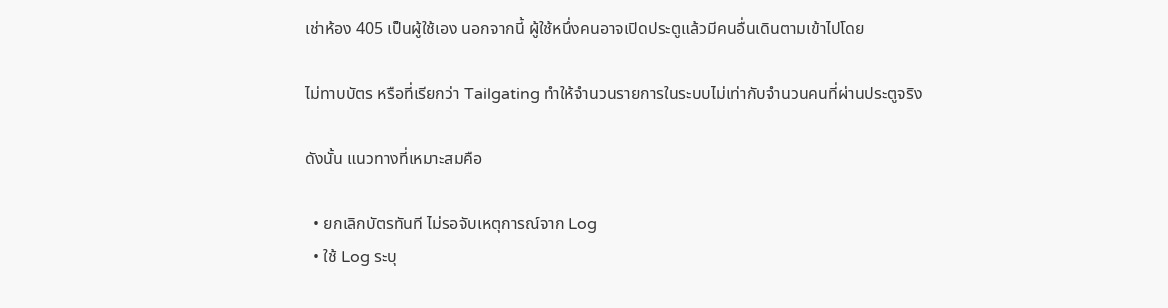เช่าห้อง 405 เป็นผู้ใช้เอง นอกจากนี้ ผู้ใช้หนึ่งคนอาจเปิดประตูแล้วมีคนอื่นเดินตามเข้าไปโดย

ไม่ทาบบัตร หรือที่เรียกว่า Tailgating ทำให้จำนวนรายการในระบบไม่เท่ากับจำนวนคนที่ผ่านประตูจริง

ดังนั้น แนวทางที่เหมาะสมคือ

  • ยกเลิกบัตรทันที ไม่รอจับเหตุการณ์จาก Log
  • ใช้ Log ระบุ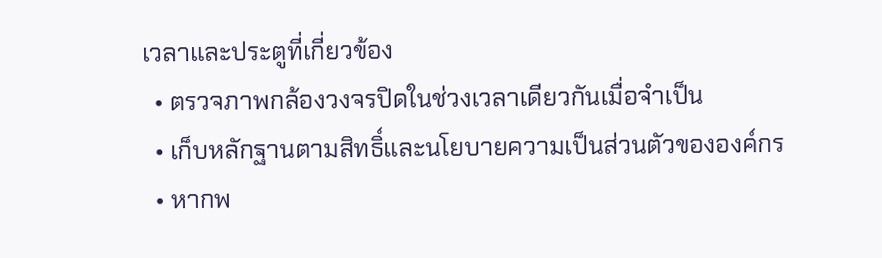เวลาและประตูที่เกี่ยวข้อง
  • ตรวจภาพกล้องวงจรปิดในช่วงเวลาเดียวกันเมื่อจำเป็น
  • เก็บหลักฐานตามสิทธิ์และนโยบายความเป็นส่วนตัวขององค์กร
  • หากพ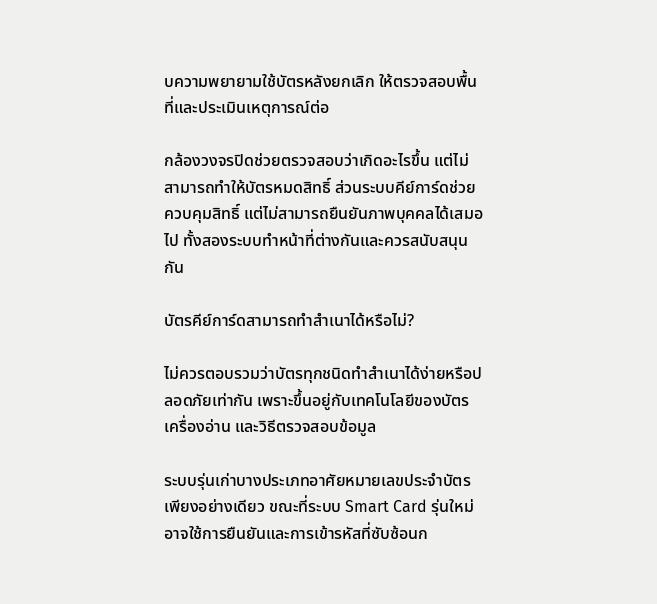บความพยายามใช้บัตรหลังยกเลิก ให้ตรวจสอบพื้นที่และประเมินเหตุการณ์ต่อ

กล้องวงจรปิดช่วยตรวจสอบว่าเกิดอะไรขึ้น แต่ไม่สามารถทำให้บัตรหมดสิทธิ์ ส่วนระบบคีย์การ์ดช่วยควบคุมสิทธิ์ แต่ไม่สามารถยืนยันภาพบุคคลได้เสมอไป ทั้งสองระบบทำหน้าที่ต่างกันและควรสนับสนุนกัน

บัตรคีย์การ์ดสามารถทำสำเนาได้หรือไม่?

ไม่ควรตอบรวมว่าบัตรทุกชนิดทำสำเนาได้ง่ายหรือปลอดภัยเท่ากัน เพราะขึ้นอยู่กับเทคโนโลยีของบัตร เครื่องอ่าน และวิธีตรวจสอบข้อมูล

ระบบรุ่นเก่าบางประเภทอาศัยหมายเลขประจำบัตรเพียงอย่างเดียว ขณะที่ระบบ Smart Card รุ่นใหม่อาจใช้การยืนยันและการเข้ารหัสที่ซับซ้อนก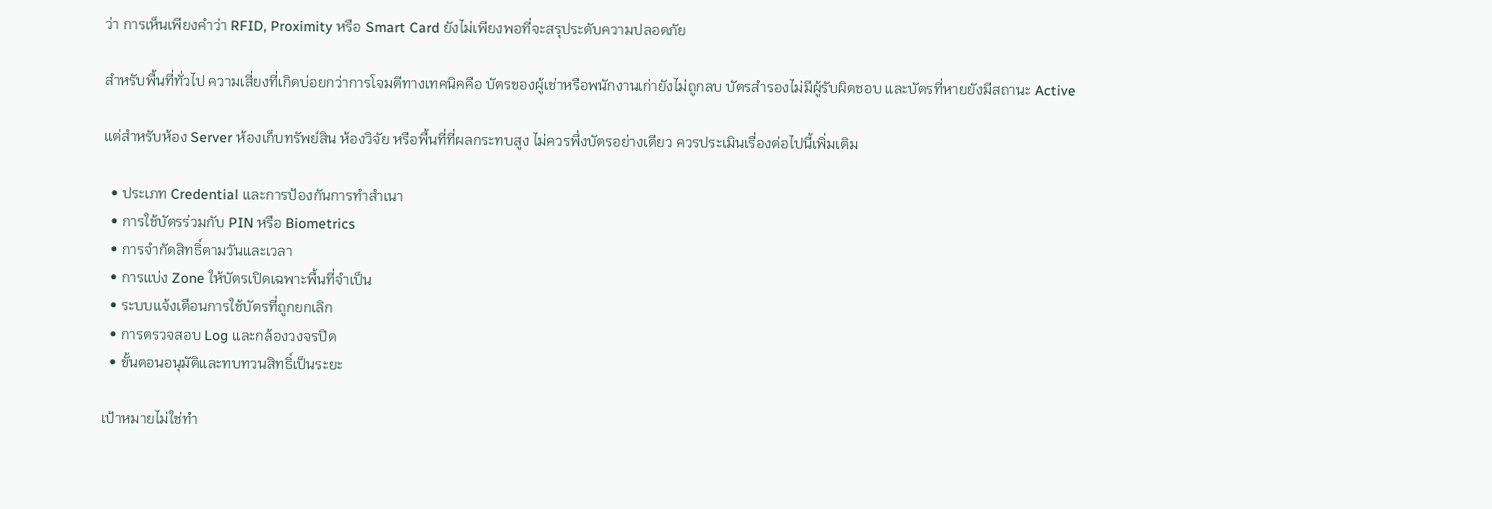ว่า การเห็นเพียงคำว่า RFID, Proximity หรือ Smart Card ยังไม่เพียงพอที่จะสรุประดับความปลอดภัย

สำหรับพื้นที่ทั่วไป ความเสี่ยงที่เกิดบ่อยกว่าการโจมตีทางเทคนิคคือ บัตรของผู้เช่าหรือพนักงานเก่ายังไม่ถูกลบ บัตรสำรองไม่มีผู้รับผิดชอบ และบัตรที่หายยังมีสถานะ Active

แต่สำหรับห้อง Server ห้องเก็บทรัพย์สิน ห้องวิจัย หรือพื้นที่ที่ผลกระทบสูง ไม่ควรพึ่งบัตรอย่างเดียว ควรประเมินเรื่องต่อไปนี้เพิ่มเติม

  • ประเภท Credential และการป้องกันการทำสำเนา
  • การใช้บัตรร่วมกับ PIN หรือ Biometrics
  • การจำกัดสิทธิ์ตามวันและเวลา
  • การแบ่ง Zone ให้บัตรเปิดเฉพาะพื้นที่จำเป็น
  • ระบบแจ้งเตือนการใช้บัตรที่ถูกยกเลิก
  • การตรวจสอบ Log และกล้องวงจรปิด
  • ขั้นตอนอนุมัติและทบทวนสิทธิ์เป็นระยะ

เป้าหมายไม่ใช่ทำ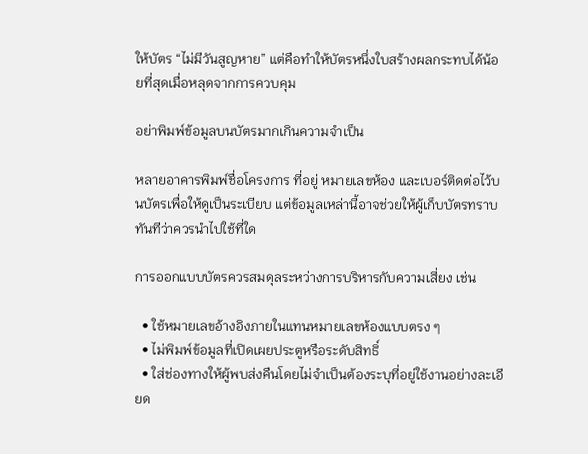ให้บัตร “ไม่มีวันสูญหาย” แต่คือทำให้บัตรหนึ่งใบสร้างผลกระทบได้น้อยที่สุดเมื่อหลุดจากการควบคุม

อย่าพิมพ์ข้อมูลบนบัตรมากเกินความจำเป็น

หลายอาคารพิมพ์ชื่อโครงการ ที่อยู่ หมายเลขห้อง และเบอร์ติดต่อไว้บนบัตรเพื่อให้ดูเป็นระเบียบ แต่ข้อมูลเหล่านี้อาจช่วยให้ผู้เก็บบัตรทราบทันทีว่าควรนำไปใช้ที่ใด

การออกแบบบัตรควรสมดุลระหว่างการบริหารกับความเสี่ยง เช่น

  • ใช้หมายเลขอ้างอิงภายในแทนหมายเลขห้องแบบตรง ๆ
  • ไม่พิมพ์ข้อมูลที่เปิดเผยประตูหรือระดับสิทธิ์
  • ใส่ช่องทางให้ผู้พบส่งคืนโดยไม่จำเป็นต้องระบุที่อยู่ใช้งานอย่างละเอียด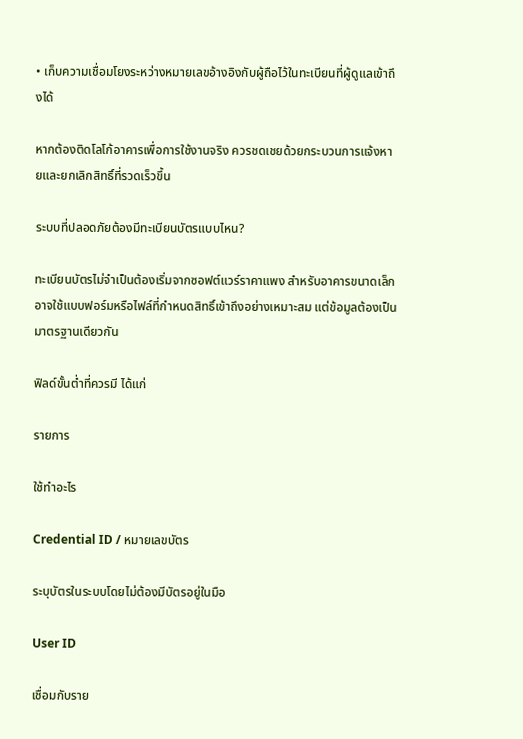• เก็บความเชื่อมโยงระหว่างหมายเลขอ้างอิงกับผู้ถือไว้ในทะเบียนที่ผู้ดูแลเข้าถึงได้

หากต้องติดโลโก้อาคารเพื่อการใช้งานจริง ควรชดเชยด้วยกระบวนการแจ้งหายและยกเลิกสิทธิ์ที่รวดเร็วขึ้น

ระบบที่ปลอดภัยต้องมีทะเบียนบัตรแบบไหน?

ทะเบียนบัตรไม่จำเป็นต้องเริ่มจากซอฟต์แวร์ราคาแพง สำหรับอาคารขนาดเล็กอาจใช้แบบฟอร์มหรือไฟล์ที่กำหนดสิทธิ์เข้าถึงอย่างเหมาะสม แต่ข้อมูลต้องเป็นมาตรฐานเดียวกัน

ฟิลด์ขั้นต่ำที่ควรมี ได้แก่

รายการ

ใช้ทำอะไร

Credential ID / หมายเลขบัตร

ระบุบัตรในระบบโดยไม่ต้องมีบัตรอยู่ในมือ

User ID

เชื่อมกับราย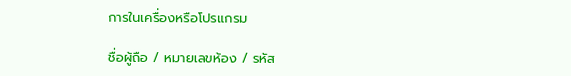การในเครื่องหรือโปรแกรม

ชื่อผู้ถือ / หมายเลขห้อง / รหัส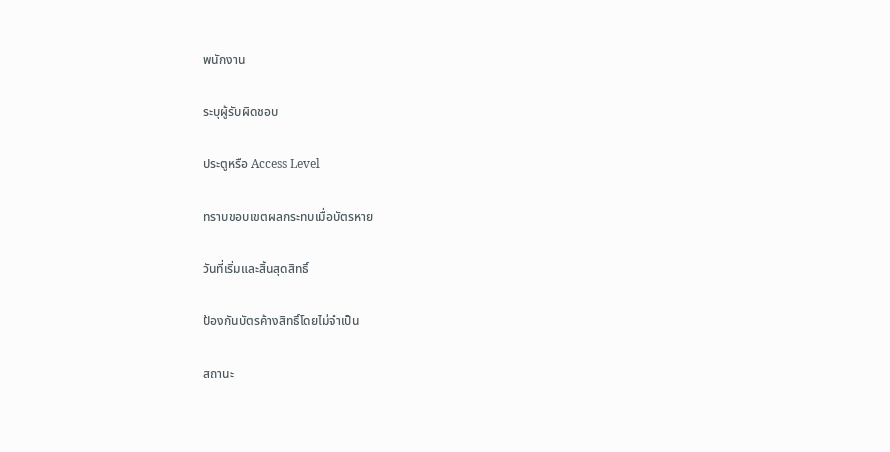พนักงาน

ระบุผู้รับผิดชอบ

ประตูหรือ Access Level

ทราบขอบเขตผลกระทบเมื่อบัตรหาย

วันที่เริ่มและสิ้นสุดสิทธิ์

ป้องกันบัตรค้างสิทธิ์โดยไม่จำเป็น

สถานะ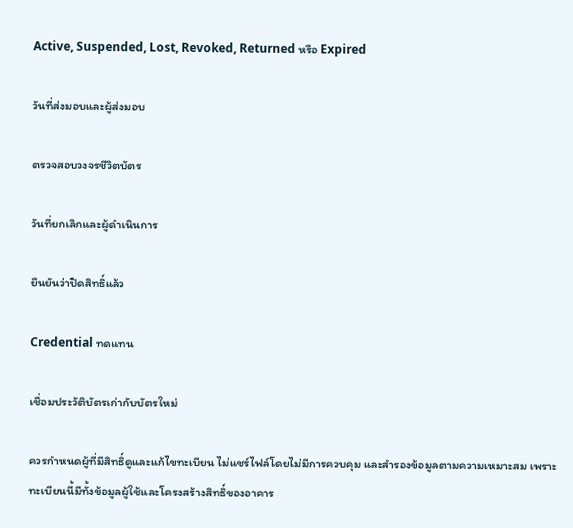Active, Suspended, Lost, Revoked, Returned หรือ Expired

วันที่ส่งมอบและผู้ส่งมอบ

ตรวจสอบวงจรชีวิตบัตร

วันที่ยกเลิกและผู้ดำเนินการ

ยืนยันว่าปิดสิทธิ์แล้ว

Credential ทดแทน

เชื่อมประวัติบัตรเก่ากับบัตรใหม่

ควรกำหนดผู้ที่มีสิทธิ์ดูและแก้ไขทะเบียน ไม่แชร์ไฟล์โดยไม่มีการควบคุม และสำรองข้อมูลตามความเหมาะสม เพราะทะเบียนนี้มีทั้งข้อมูลผู้ใช้และโครงสร้างสิทธิ์ของอาคาร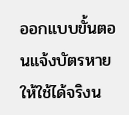ออกแบบขั้นตอนแจ้งบัตรหายให้ใช้ได้จริงน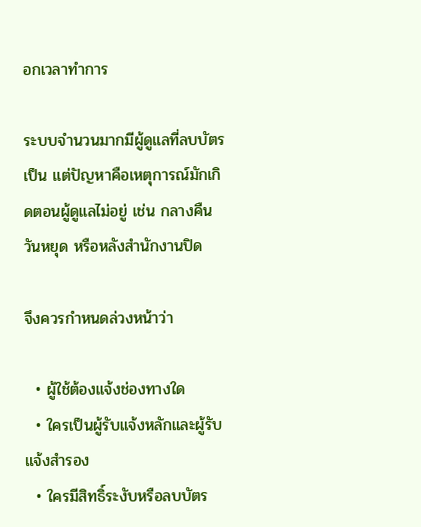อกเวลาทำการ

ระบบจำนวนมากมีผู้ดูแลที่ลบบัตรเป็น แต่ปัญหาคือเหตุการณ์มักเกิดตอนผู้ดูแลไม่อยู่ เช่น กลางคืน วันหยุด หรือหลังสำนักงานปิด

จึงควรกำหนดล่วงหน้าว่า

  • ผู้ใช้ต้องแจ้งช่องทางใด
  • ใครเป็นผู้รับแจ้งหลักและผู้รับแจ้งสำรอง
  • ใครมีสิทธิ์ระงับหรือลบบัตร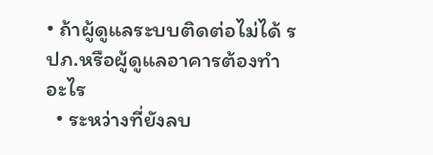• ถ้าผู้ดูแลระบบติดต่อไม่ได้ รปภ.หรือผู้ดูแลอาคารต้องทำอะไร
  • ระหว่างที่ยังลบ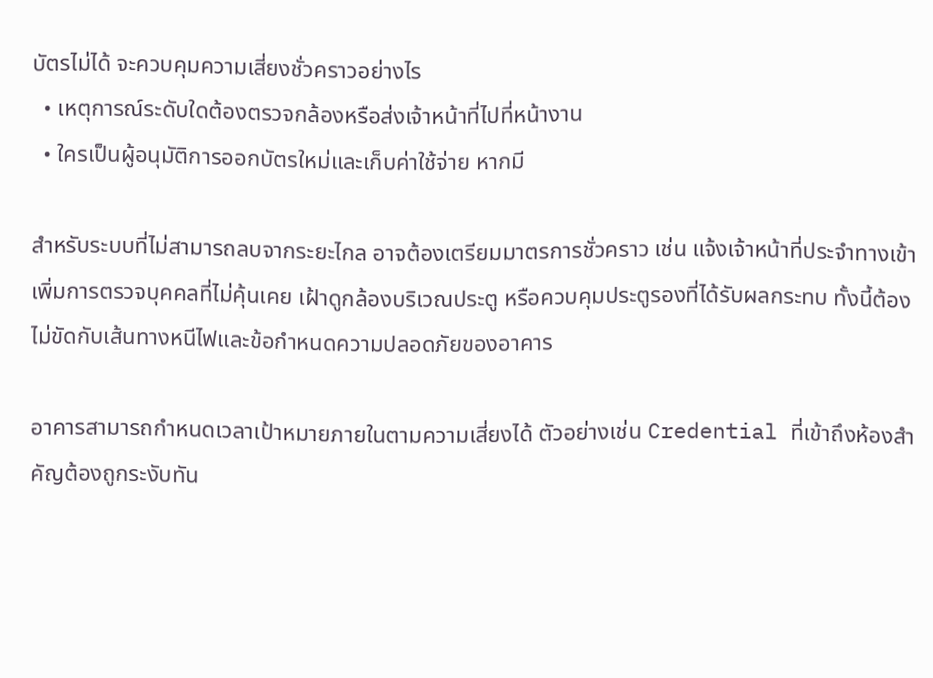บัตรไม่ได้ จะควบคุมความเสี่ยงชั่วคราวอย่างไร
  • เหตุการณ์ระดับใดต้องตรวจกล้องหรือส่งเจ้าหน้าที่ไปที่หน้างาน
  • ใครเป็นผู้อนุมัติการออกบัตรใหม่และเก็บค่าใช้จ่าย หากมี

สำหรับระบบที่ไม่สามารถลบจากระยะไกล อาจต้องเตรียมมาตรการชั่วคราว เช่น แจ้งเจ้าหน้าที่ประจำทางเข้า เพิ่มการตรวจบุคคลที่ไม่คุ้นเคย เฝ้าดูกล้องบริเวณประตู หรือควบคุมประตูรองที่ได้รับผลกระทบ ทั้งนี้ต้องไม่ขัดกับเส้นทางหนีไฟและข้อกำหนดความปลอดภัยของอาคาร

อาคารสามารถกำหนดเวลาเป้าหมายภายในตามความเสี่ยงได้ ตัวอย่างเช่น Credential ที่เข้าถึงห้องสำคัญต้องถูกระงับทัน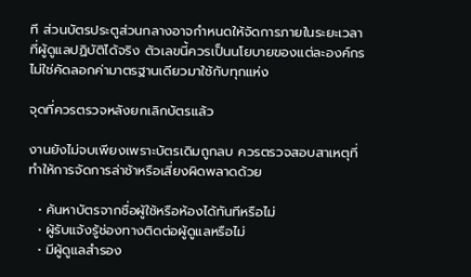ที ส่วนบัตรประตูส่วนกลางอาจกำหนดให้จัดการภายในระยะเวลาที่ผู้ดูแลปฏิบัติได้จริง ตัวเลขนี้ควรเป็นนโยบายของแต่ละองค์กร ไม่ใช่คัดลอกค่ามาตรฐานเดียวมาใช้กับทุกแห่ง

จุดที่ควรตรวจหลังยกเลิกบัตรแล้ว

งานยังไม่จบเพียงเพราะบัตรเดิมถูกลบ ควรตรวจสอบสาเหตุที่ทำให้การจัดการล่าช้าหรือเสี่ยงผิดพลาดด้วย

  • ค้นหาบัตรจากชื่อผู้ใช้หรือห้องได้ทันทีหรือไม่
  • ผู้รับแจ้งรู้ช่องทางติดต่อผู้ดูแลหรือไม่
  • มีผู้ดูแลสำรอง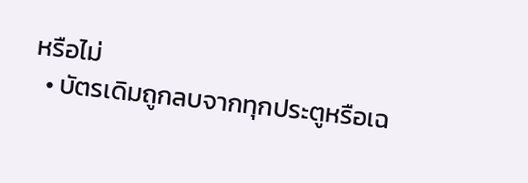หรือไม่
  • บัตรเดิมถูกลบจากทุกประตูหรือเฉ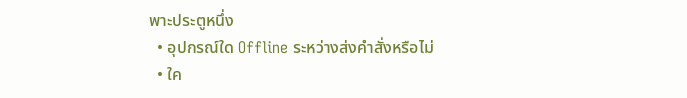พาะประตูหนึ่ง
  • อุปกรณ์ใด Offline ระหว่างส่งคำสั่งหรือไม่
  • ใค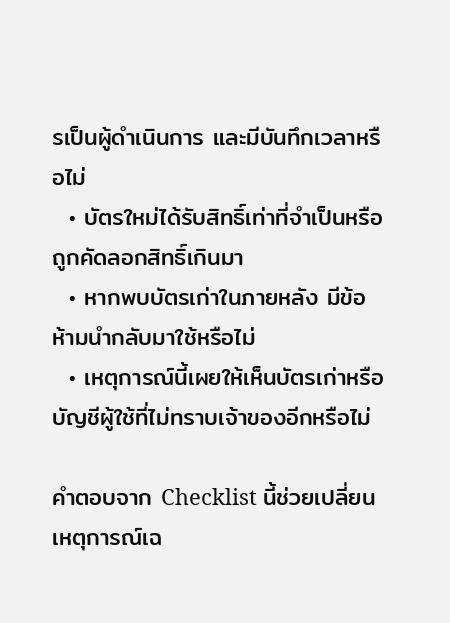รเป็นผู้ดำเนินการ และมีบันทึกเวลาหรือไม่
  • บัตรใหม่ได้รับสิทธิ์เท่าที่จำเป็นหรือถูกคัดลอกสิทธิ์เกินมา
  • หากพบบัตรเก่าในภายหลัง มีข้อห้ามนำกลับมาใช้หรือไม่
  • เหตุการณ์นี้เผยให้เห็นบัตรเก่าหรือบัญชีผู้ใช้ที่ไม่ทราบเจ้าของอีกหรือไม่

คำตอบจาก Checklist นี้ช่วยเปลี่ยนเหตุการณ์เฉ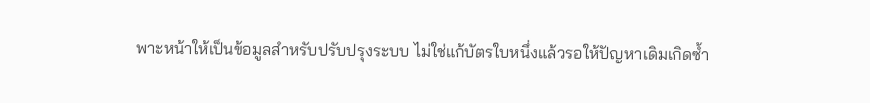พาะหน้าให้เป็นข้อมูลสำหรับปรับปรุงระบบ ไม่ใช่แก้บัตรใบหนึ่งแล้วรอให้ปัญหาเดิมเกิดซ้ำ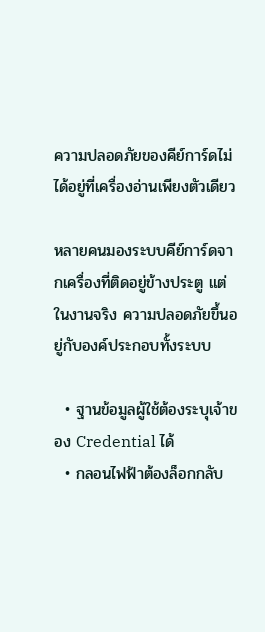ความปลอดภัยของคีย์การ์ดไม่ได้อยู่ที่เครื่องอ่านเพียงตัวเดียว

หลายคนมองระบบคีย์การ์ดจากเครื่องที่ติดอยู่ข้างประตู แต่ในงานจริง ความปลอดภัยขึ้นอยู่กับองค์ประกอบทั้งระบบ

  • ฐานข้อมูลผู้ใช้ต้องระบุเจ้าของ Credential ได้
  • กลอนไฟฟ้าต้องล็อกกลับ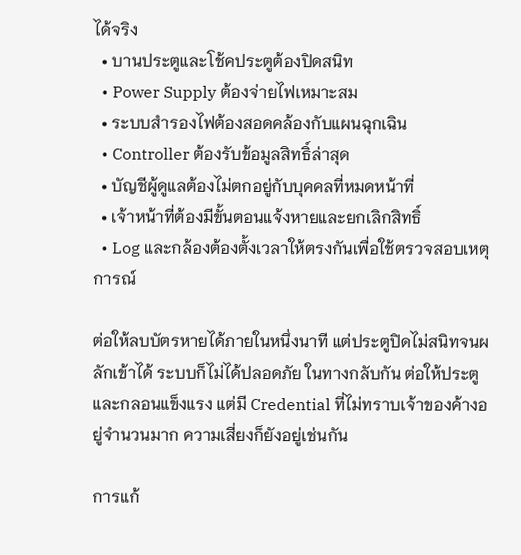ได้จริง
  • บานประตูและโช้คประตูต้องปิดสนิท
  • Power Supply ต้องจ่ายไฟเหมาะสม
  • ระบบสำรองไฟต้องสอดคล้องกับแผนฉุกเฉิน
  • Controller ต้องรับข้อมูลสิทธิ์ล่าสุด
  • บัญชีผู้ดูแลต้องไม่ตกอยู่กับบุคคลที่หมดหน้าที่
  • เจ้าหน้าที่ต้องมีขั้นตอนแจ้งหายและยกเลิกสิทธิ์
  • Log และกล้องต้องตั้งเวลาให้ตรงกันเพื่อใช้ตรวจสอบเหตุการณ์

ต่อให้ลบบัตรหายได้ภายในหนึ่งนาที แต่ประตูปิดไม่สนิทจนผลักเข้าได้ ระบบก็ไม่ได้ปลอดภัย ในทางกลับกัน ต่อให้ประตูและกลอนแข็งแรง แต่มี Credential ที่ไม่ทราบเจ้าของค้างอยู่จำนวนมาก ความเสี่ยงก็ยังอยู่เช่นกัน

การแก้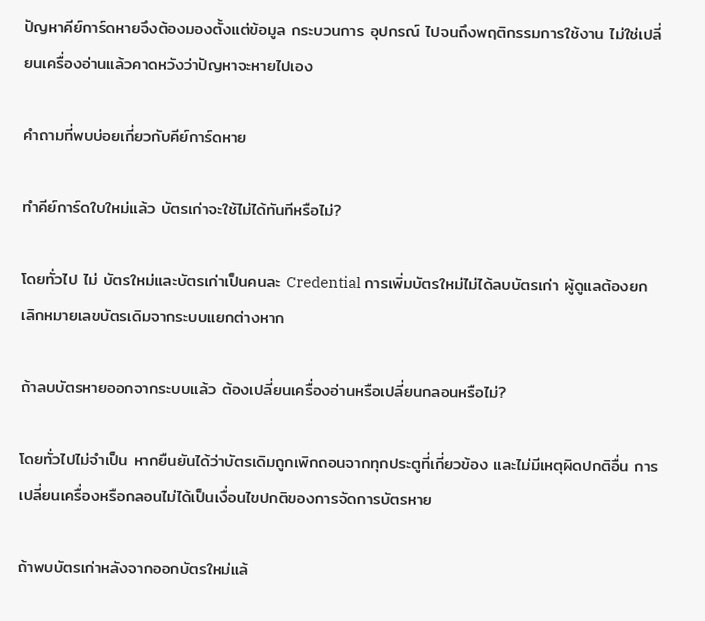ปัญหาคีย์การ์ดหายจึงต้องมองตั้งแต่ข้อมูล กระบวนการ อุปกรณ์ ไปจนถึงพฤติกรรมการใช้งาน ไม่ใช่เปลี่ยนเครื่องอ่านแล้วคาดหวังว่าปัญหาจะหายไปเอง

คำถามที่พบบ่อยเกี่ยวกับคีย์การ์ดหาย

ทำคีย์การ์ดใบใหม่แล้ว บัตรเก่าจะใช้ไม่ได้ทันทีหรือไม่?

โดยทั่วไป ไม่ บัตรใหม่และบัตรเก่าเป็นคนละ Credential การเพิ่มบัตรใหม่ไม่ได้ลบบัตรเก่า ผู้ดูแลต้องยกเลิกหมายเลขบัตรเดิมจากระบบแยกต่างหาก

ถ้าลบบัตรหายออกจากระบบแล้ว ต้องเปลี่ยนเครื่องอ่านหรือเปลี่ยนกลอนหรือไม่?

โดยทั่วไปไม่จำเป็น หากยืนยันได้ว่าบัตรเดิมถูกเพิกถอนจากทุกประตูที่เกี่ยวข้อง และไม่มีเหตุผิดปกติอื่น การเปลี่ยนเครื่องหรือกลอนไม่ได้เป็นเงื่อนไขปกติของการจัดการบัตรหาย

ถ้าพบบัตรเก่าหลังจากออกบัตรใหม่แล้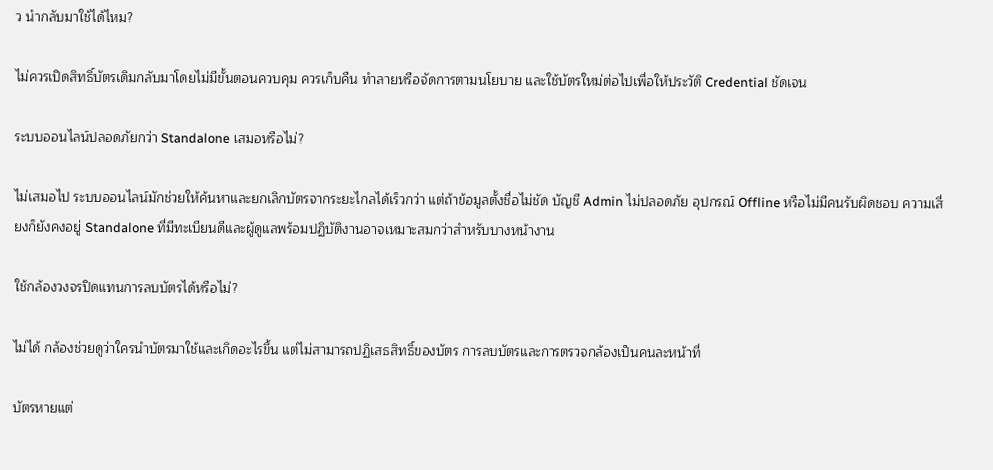ว นำกลับมาใช้ได้ไหม?

ไม่ควรเปิดสิทธิ์บัตรเดิมกลับมาโดยไม่มีขั้นตอนควบคุม ควรเก็บคืน ทำลายหรือจัดการตามนโยบาย และใช้บัตรใหม่ต่อไปเพื่อให้ประวัติ Credential ชัดเจน

ระบบออนไลน์ปลอดภัยกว่า Standalone เสมอหรือไม่?

ไม่เสมอไป ระบบออนไลน์มักช่วยให้ค้นหาและยกเลิกบัตรจากระยะไกลได้เร็วกว่า แต่ถ้าข้อมูลตั้งชื่อไม่ชัด บัญชี Admin ไม่ปลอดภัย อุปกรณ์ Offline หรือไม่มีคนรับผิดชอบ ความเสี่ยงก็ยังคงอยู่ Standalone ที่มีทะเบียนดีและผู้ดูแลพร้อมปฏิบัติงานอาจเหมาะสมกว่าสำหรับบางหน้างาน

ใช้กล้องวงจรปิดแทนการลบบัตรได้หรือไม่?

ไม่ได้ กล้องช่วยดูว่าใครนำบัตรมาใช้และเกิดอะไรขึ้น แต่ไม่สามารถปฏิเสธสิทธิ์ของบัตร การลบบัตรและการตรวจกล้องเป็นคนละหน้าที่

บัตรหายแต่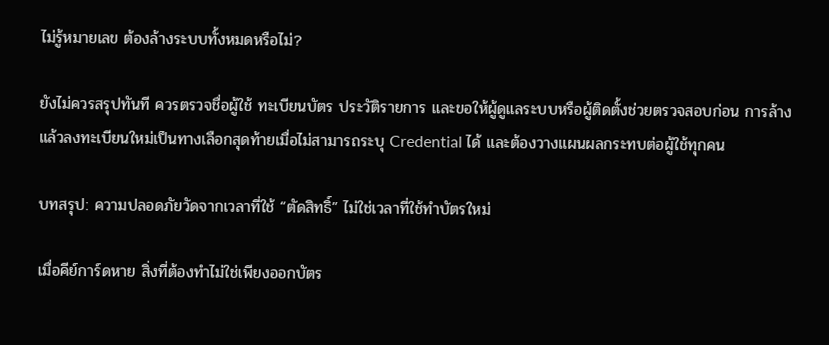ไม่รู้หมายเลข ต้องล้างระบบทั้งหมดหรือไม่?

ยังไม่ควรสรุปทันที ควรตรวจชื่อผู้ใช้ ทะเบียนบัตร ประวัติรายการ และขอให้ผู้ดูแลระบบหรือผู้ติดตั้งช่วยตรวจสอบก่อน การล้างแล้วลงทะเบียนใหม่เป็นทางเลือกสุดท้ายเมื่อไม่สามารถระบุ Credential ได้ และต้องวางแผนผลกระทบต่อผู้ใช้ทุกคน

บทสรุป: ความปลอดภัยวัดจากเวลาที่ใช้ “ตัดสิทธิ์” ไม่ใช่เวลาที่ใช้ทำบัตรใหม่

เมื่อคีย์การ์ดหาย สิ่งที่ต้องทำไม่ใช่เพียงออกบัตร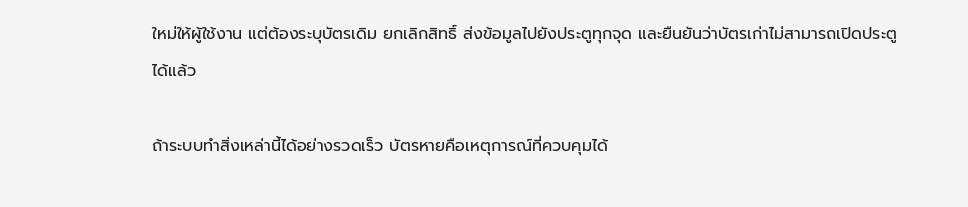ใหม่ให้ผู้ใช้งาน แต่ต้องระบุบัตรเดิม ยกเลิกสิทธิ์ ส่งข้อมูลไปยังประตูทุกจุด และยืนยันว่าบัตรเก่าไม่สามารถเปิดประตูได้แล้ว

ถ้าระบบทำสิ่งเหล่านี้ได้อย่างรวดเร็ว บัตรหายคือเหตุการณ์ที่ควบคุมได้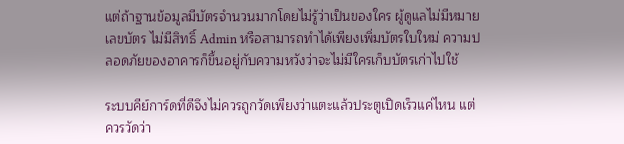แต่ถ้าฐานข้อมูลมีบัตรจำนวนมากโดยไม่รู้ว่าเป็นของใคร ผู้ดูแลไม่มีหมายเลขบัตร ไม่มีสิทธิ์ Admin หรือสามารถทำได้เพียงเพิ่มบัตรใบใหม่ ความปลอดภัยของอาคารก็ขึ้นอยู่กับความหวังว่าจะไม่มีใครเก็บบัตรเก่าไปใช้

ระบบคีย์การ์ดที่ดีจึงไม่ควรถูกวัดเพียงว่าแตะแล้วประตูเปิดเร็วแค่ไหน แต่ควรวัดว่า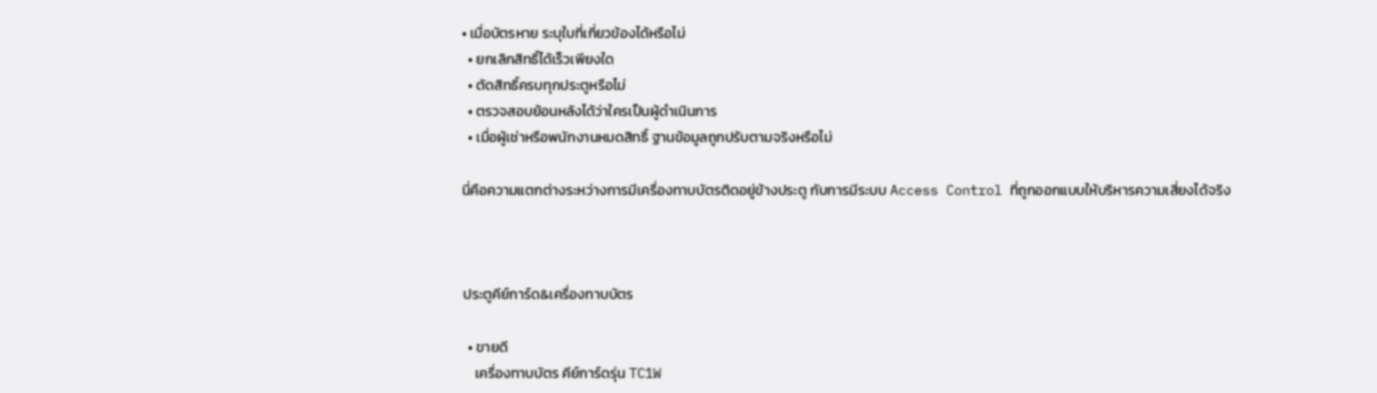• เมื่อบัตรหาย ระบุใบที่เกี่ยวข้องได้หรือไม่
  • ยกเลิกสิทธิ์ได้เร็วเพียงใด
  • ตัดสิทธิ์ครบทุกประตูหรือไม่
  • ตรวจสอบย้อนหลังได้ว่าใครเป็นผู้ดำเนินการ
  • เมื่อผู้เช่าหรือพนักงานหมดสิทธิ์ ฐานข้อมูลถูกปรับตามจริงหรือไม่

นี่คือความแตกต่างระหว่างการมีเครื่องทาบบัตรติดอยู่ข้างประตู กับการมีระบบ Access Control ที่ถูกออกแบบให้บริหารความเสี่ยงได้จริง



ประตูคีย์การ์ด&เครื่องทาบบัตร

  • ขายดี
    เครื่องทาบบัตร คีย์การ์ดรุ่น TC1W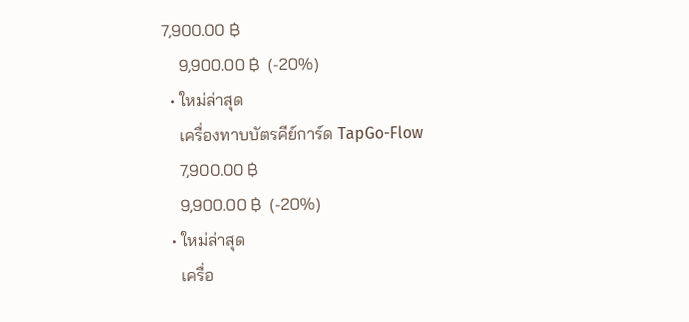7,900.00 ฿
    9,900.00 ฿  (-20%)
  • ใหม่ล่าสุด
    เครื่องทาบบัตรคีย์การ์ด TapGo-Flow
    7,900.00 ฿
    9,900.00 ฿  (-20%)
  • ใหม่ล่าสุด
    เครื่อ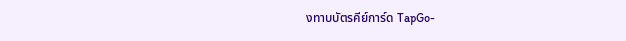งทาบบัตรคีย์การ์ด TapGo-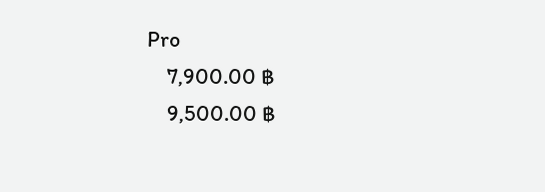Pro
    7,900.00 ฿
    9,500.00 ฿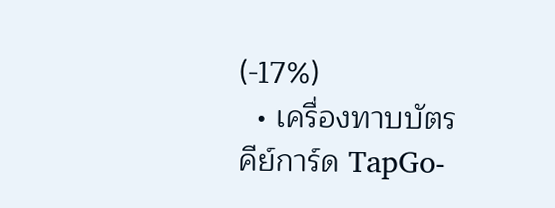(-17%)
  • เครื่องทาบบัตรคีย์การ์ด TapGo-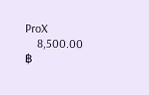ProX
    8,500.00 ฿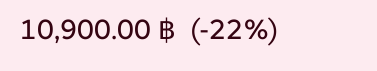10,900.00 ฿  (-22%)